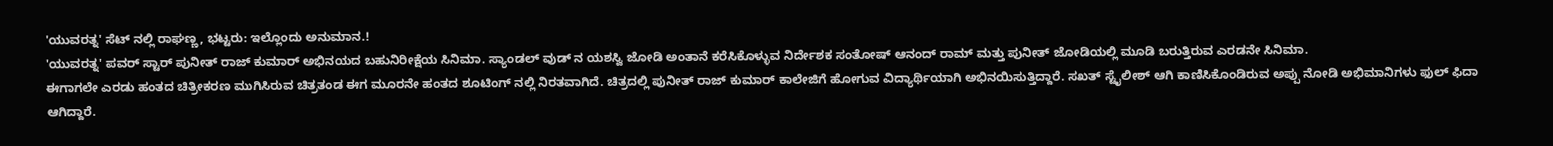'ಯುವರತ್ನ' ಸೆಟ್ ನಲ್ಲಿ ರಾಘಣ್ಣ, ಭಟ್ಟರು: ಇಲ್ಲೊಂದು ಅನುಮಾನ.!
'ಯುವರತ್ನ' ಪವರ್ ಸ್ಟಾರ್ ಪುನೀತ್ ರಾಜ್ ಕುಮಾರ್ ಅಭಿನಯದ ಬಹುನಿರೀಕ್ಷೆಯ ಸಿನಿಮಾ. ಸ್ಯಾಂಡಲ್ ವುಡ್ ನ ಯಶಸ್ವಿ ಜೋಡಿ ಅಂತಾನೆ ಕರೆಸಿಕೊಳ್ಳುವ ನಿರ್ದೇಶಕ ಸಂತೋಷ್ ಆನಂದ್ ರಾಮ್ ಮತ್ತು ಪುನೀತ್ ಜೋಡಿಯಲ್ಲಿ ಮೂಡಿ ಬರುತ್ತಿರುವ ಎರಡನೇ ಸಿನಿಮಾ.
ಈಗಾಗಲೇ ಎರಡು ಹಂತದ ಚಿತ್ರೀಕರಣ ಮುಗಿಸಿರುವ ಚಿತ್ರತಂಡ ಈಗ ಮೂರನೇ ಹಂತದ ಶೂಟಿಂಗ್ ನಲ್ಲಿ ನಿರತವಾಗಿದೆ. ಚಿತ್ರದಲ್ಲಿ ಪುನೀತ್ ರಾಜ್ ಕುಮಾರ್ ಕಾಲೇಜಿಗೆ ಹೋಗುವ ವಿದ್ಯಾರ್ಥಿಯಾಗಿ ಅಭಿನಯಿಸುತ್ತಿದ್ದಾರೆ. ಸಖತ್ ಸ್ಟೈಲೀಶ್ ಆಗಿ ಕಾಣಿಸಿಕೊಂಡಿರುವ ಅಪ್ಪು ನೋಡಿ ಅಭಿಮಾನಿಗಳು ಫುಲ್ ಫಿದಾ ಆಗಿದ್ದಾರೆ.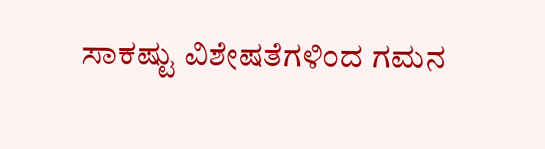ಸಾಕಷ್ಟು ವಿಶೇಷತೆಗಳಿಂದ ಗಮನ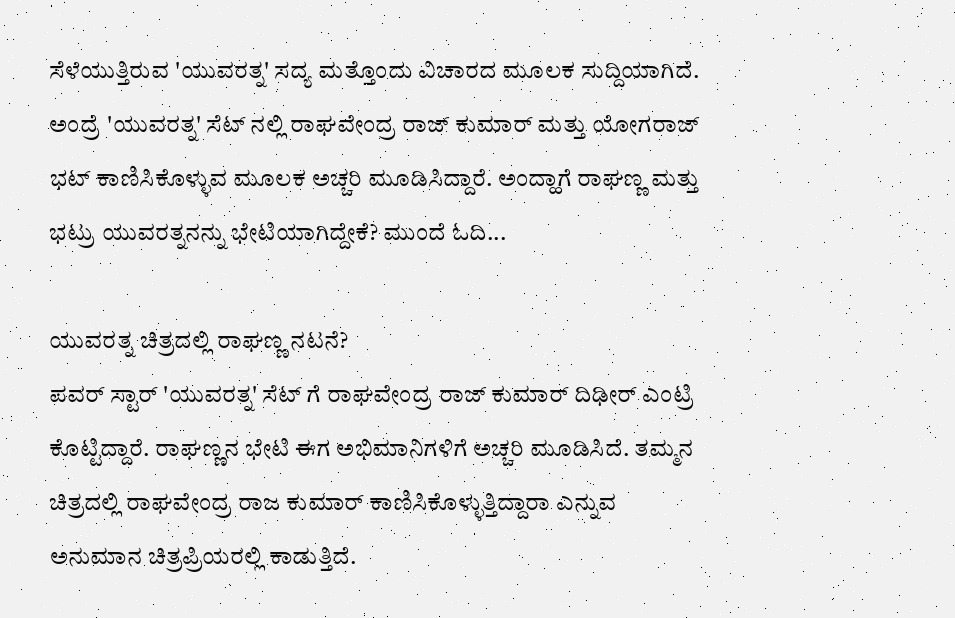ಸೆಳೆಯುತ್ತಿರುವ 'ಯುವರತ್ನ' ಸದ್ಯ ಮತ್ತೊಂದು ವಿಚಾರದ ಮೂಲಕ ಸುದ್ದಿಯಾಗಿದೆ. ಅಂದ್ರೆ 'ಯುವರತ್ನ' ಸೆಟ್ ನಲ್ಲಿ ರಾಘವೇಂದ್ರ ರಾಜ್ ಕುಮಾರ್ ಮತ್ತು ಯೋಗರಾಜ್ ಭಟ್ ಕಾಣಿಸಿಕೊಳ್ಳುವ ಮೂಲಕ ಅಚ್ಚರಿ ಮೂಡಿಸಿದ್ದಾರೆ. ಅಂದ್ಹಾಗೆ ರಾಘಣ್ಣ ಮತ್ತು ಭಟ್ರು ಯುವರತ್ನನನ್ನು ಭೇಟಿಯಾಗಿದ್ದೇಕೆ? ಮುಂದೆ ಓದಿ...

ಯುವರತ್ನ ಚಿತ್ರದಲ್ಲಿ ರಾಘಣ್ಣ ನಟನೆ?
ಪವರ್ ಸ್ಟಾರ್ 'ಯುವರತ್ನ' ಸೆಟ್ ಗೆ ರಾಘವೇಂದ್ರ ರಾಜ್ ಕುಮಾರ್ ದಿಢೀರ್ ಎಂಟ್ರಿ ಕೊಟ್ಟಿದ್ದಾರೆ. ರಾಘಣ್ಣನ ಭೇಟಿ ಈಗ ಅಭಿಮಾನಿಗಳಿಗೆ ಅಚ್ಚರಿ ಮೂಡಿಸಿದೆ. ತಮ್ಮನ ಚಿತ್ರದಲ್ಲಿ ರಾಘವೇಂದ್ರ ರಾಜ ಕುಮಾರ್ ಕಾಣಿಸಿಕೊಳ್ಳುತ್ತಿದ್ದಾರಾ ಎನ್ನುವ ಅನುಮಾನ ಚಿತ್ರಪ್ರಿಯರಲ್ಲಿ ಕಾಡುತ್ತಿದೆ.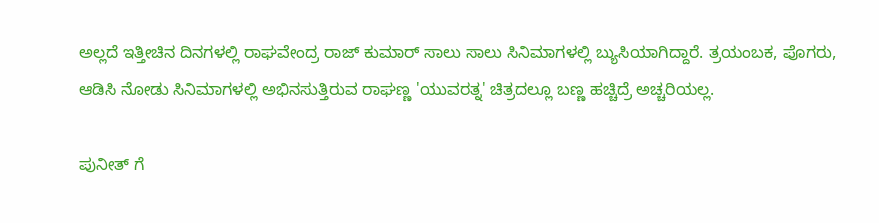ಅಲ್ಲದೆ ಇತ್ತೀಚಿನ ದಿನಗಳಲ್ಲಿ ರಾಘವೇಂದ್ರ ರಾಜ್ ಕುಮಾರ್ ಸಾಲು ಸಾಲು ಸಿನಿಮಾಗಳಲ್ಲಿ ಬ್ಯುಸಿಯಾಗಿದ್ದಾರೆ. ತ್ರಯಂಬಕ, ಪೊಗರು, ಆಡಿಸಿ ನೋಡು ಸಿನಿಮಾಗಳಲ್ಲಿ ಅಭಿನಸುತ್ತಿರುವ ರಾಘಣ್ಣ 'ಯುವರತ್ನ' ಚಿತ್ರದಲ್ಲೂ ಬಣ್ಣ ಹಚ್ಚಿದ್ರೆ ಅಚ್ಚರಿಯಲ್ಲ.

ಪುನೀತ್ ಗೆ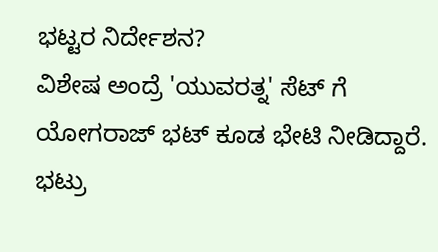ಭಟ್ಟರ ನಿರ್ದೇಶನ?
ವಿಶೇಷ ಅಂದ್ರೆ 'ಯುವರತ್ನ' ಸೆಟ್ ಗೆ ಯೋಗರಾಜ್ ಭಟ್ ಕೂಡ ಭೇಟಿ ನೀಡಿದ್ದಾರೆ. ಭಟ್ರು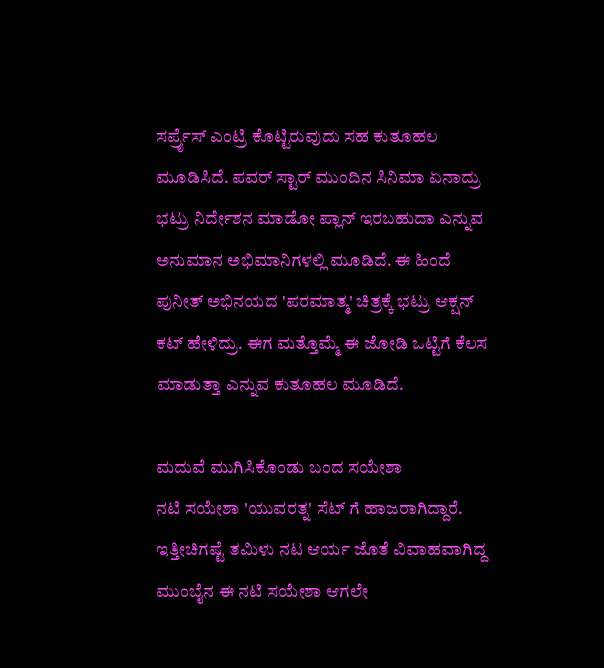ಸರ್ಪ್ರೈಸ್ ಎಂಟ್ರಿ ಕೊಟ್ಟಿರುವುದು ಸಹ ಕುತೂಹಲ ಮೂಡಿಸಿದೆ. ಪವರ್ ಸ್ಟಾರ್ ಮುಂದಿನ ಸಿನಿಮಾ ಏನಾದ್ರು ಭಟ್ರು ನಿರ್ದೇಶನ ಮಾಡೋ ಪ್ಲಾನ್ ಇರಬಹುದಾ ಎನ್ನುವ ಅನುಮಾನ ಅಭಿಮಾನಿಗಳಲ್ಲಿ ಮೂಡಿದೆ. ಈ ಹಿಂದೆ ಪುನೀತ್ ಅಭಿನಯದ 'ಪರಮಾತ್ಮ' ಚಿತ್ರಕ್ಕೆ ಭಟ್ರು ಆಕ್ಷನ್ ಕಟ್ ಹೇಳಿದ್ರು. ಈಗ ಮತ್ತೊಮ್ಮೆ ಈ ಜೋಡಿ ಒಟ್ಟಿಗೆ ಕೆಲಸ ಮಾಡುತ್ತಾ ಎನ್ನುವ ಕುತೂಹಲ ಮೂಡಿದೆ.

ಮದುವೆ ಮುಗಿಸಿಕೊಂಡು ಬಂದ ಸಯೇಶಾ
ನಟಿ ಸಯೇಶಾ 'ಯುವರತ್ನ' ಸೆಟ್ ಗೆ ಹಾಜರಾಗಿದ್ದಾರೆ. ಇತ್ತೀಚಿಗಷ್ಟೆ ತಮಿಳು ನಟ ಆರ್ಯ ಜೊತೆ ವಿವಾಹವಾಗಿದ್ದ ಮುಂಬೈನ ಈ ನಟಿ ಸಯೇಶಾ ಆಗಲೇ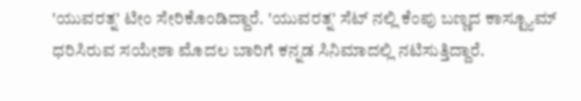'ಯುವರತ್ನ' ಟೀಂ ಸೇರಿಕೊಂಡಿದ್ದಾರೆ. 'ಯುವರತ್ನ' ಸೆಟ್ ನಲ್ಲಿ ಕೆಂಪು ಬಣ್ಣದ ಕಾಸ್ಟ್ಯೂಮ್ ಧರಿಸಿರುವ ಸಯೇಶಾ ಮೊದಲ ಬಾರಿಗೆ ಕನ್ನಡ ಸಿನಿಮಾದಲ್ಲಿ ನಟಿಸುತ್ತಿದ್ದಾರೆ.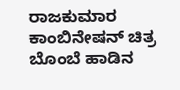ರಾಜಕುಮಾರ ಕಾಂಬಿನೇಷನ್ ಚಿತ್ರ
ಬೊಂಬೆ ಹಾಡಿನ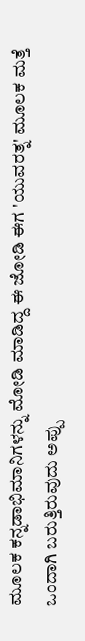ಮೂಲಕ ಕನ್ನಡಾಭಿಮಾನಿಗಳನ್ನು ಮೋಡಿ ಮಾಡಿದ್ದ ಈ ಜೋಡಿ ಈಗ 'ಯುವರತ್ನ' ಮೂಲಕ ಮತ್ತೆ ಒಂದಾಗಿ ಬರುತ್ತಿರುವುದು ಅಪ್ಪು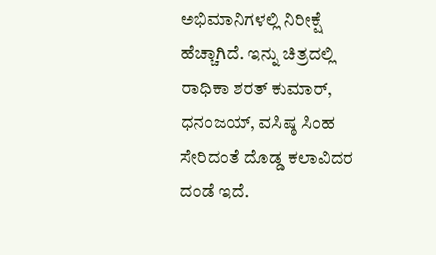ಅಭಿಮಾನಿಗಳಲ್ಲಿ ನಿರೀಕ್ಷೆ ಹೆಚ್ಚಾಗಿದೆ. ಇನ್ನು ಚಿತ್ರದಲ್ಲಿ ರಾಧಿಕಾ ಶರತ್ ಕುಮಾರ್, ಧನಂಜಯ್, ವಸಿಷ್ಠ ಸಿಂಹ ಸೇರಿದಂತೆ ದೊಡ್ಡ ಕಲಾವಿದರ ದಂಡೆ ಇದೆ.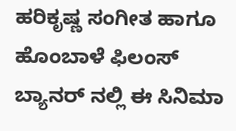ಹರಿಕೃಷ್ಣ ಸಂಗೀತ ಹಾಗೂ ಹೊಂಬಾಳೆ ಫಿಲಂಸ್ ಬ್ಯಾನರ್ ನಲ್ಲಿ ಈ ಸಿನಿಮಾ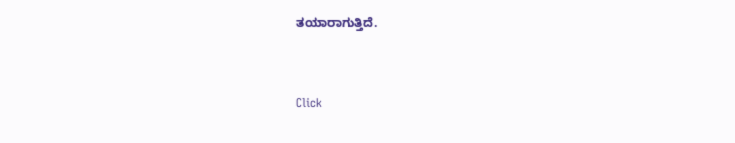ತಯಾರಾಗುತ್ತಿದೆ.


Click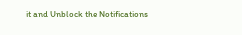it and Unblock the Notifications